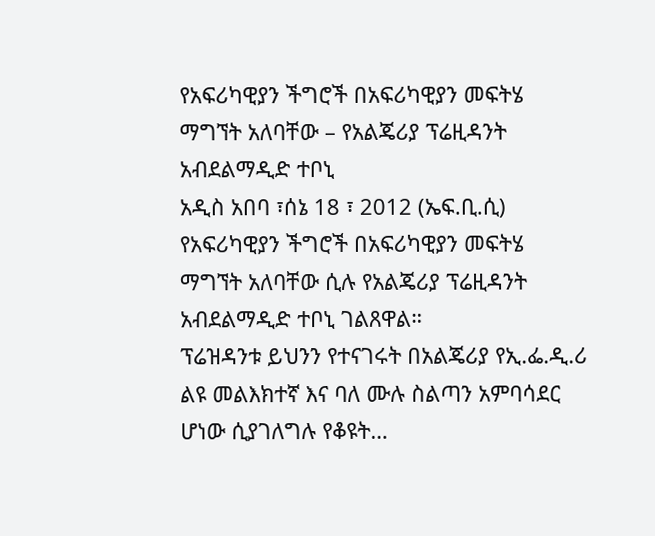የአፍሪካዊያን ችግሮች በአፍሪካዊያን መፍትሄ ማግኘት አለባቸው – የአልጄሪያ ፕሬዚዳንት አብደልማዲድ ተቦኒ
አዲስ አበባ ፣ሰኔ 18 ፣ 2012 (ኤፍ.ቢ.ሲ) የአፍሪካዊያን ችግሮች በአፍሪካዊያን መፍትሄ ማግኘት አለባቸው ሲሉ የአልጄሪያ ፕሬዚዳንት አብደልማዲድ ተቦኒ ገልጸዋል።
ፕሬዝዳንቱ ይህንን የተናገሩት በአልጄሪያ የኢ᎐ፌ᎐ዲ᎐ሪ ልዩ መልእክተኛ እና ባለ ሙሉ ስልጣን አምባሳደር ሆነው ሲያገለግሉ የቆዩት…